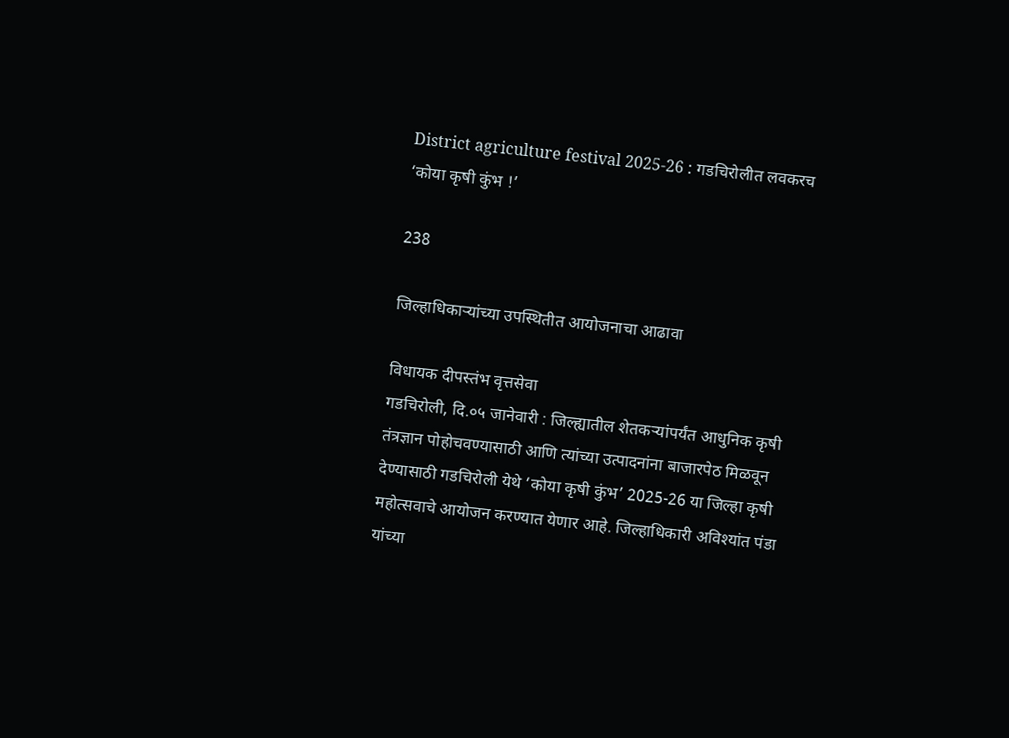District agriculture festival 2025-26 : गडचिरोलीत लवकरच ‘कोया कृषी कुंभ !’

238

जिल्हाधिकाऱ्यांच्या उपस्थितीत आयोजनाचा आढावा

विधायक दीपस्तंभ वृत्तसेवा
गडचिरोली, दि.०५ जानेवारी : जिल्ह्यातील शेतकऱ्यांपर्यंत आधुनिक कृषी तंत्रज्ञान पोहोचवण्यासाठी आणि त्यांच्या उत्पादनांना बाजारपेठ मिळवून देण्यासाठी गडचिरोली येथे ‘कोया कृषी कुंभ’ 2025-26 या जिल्हा कृषी महोत्सवाचे आयोजन करण्यात येणार आहे. जिल्हाधिकारी अविश्यांत पंडा यांच्या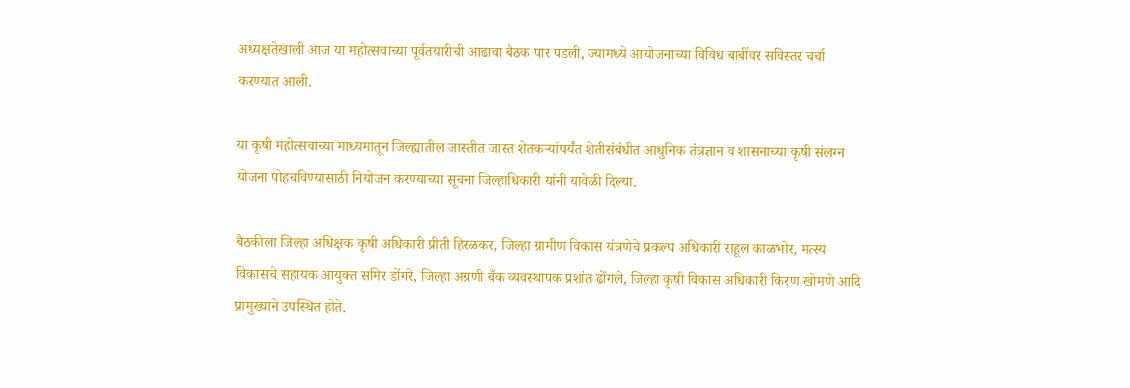अध्यक्षतेखाली आज या महोत्सवाच्या पूर्वतयारीची आढावा बैठक पार पडली, ज्यामध्ये आयोजनाच्या विविध बाबींवर सविस्तर चर्चा करण्यात आली.

या कृषी महोत्सवाच्या माध्यमातून जिल्ह्यातील जास्तीत जास्त शेतकऱ्यांपर्यंत शेतीसंबंधीत आधुनिक तंत्रज्ञान व शासनाच्या कृषी संलग्न योजना पोहचविण्यासाठी नियोजन करण्याच्या सूचना जिल्हाधिकारी यांनी यावेळी दिल्या.

बैठकीला जिल्हा अधिक्षक कृषी अधिकारी प्रीती हिरळकर, जिल्हा ग्रामीण विकास यंत्रणेचे प्रकल्प अधिकारी राहूल काळभोर, मत्स्य विकासचे सहायक आयुक्त समिर डोंगरे, जिल्हा अग्रणी बँक व्यवस्थापक प्रशांत ढोंगले, जिल्हा कृषी विकास अधिकारी किरण खोमणे आदि प्रामुख्याने उपस्थित होते.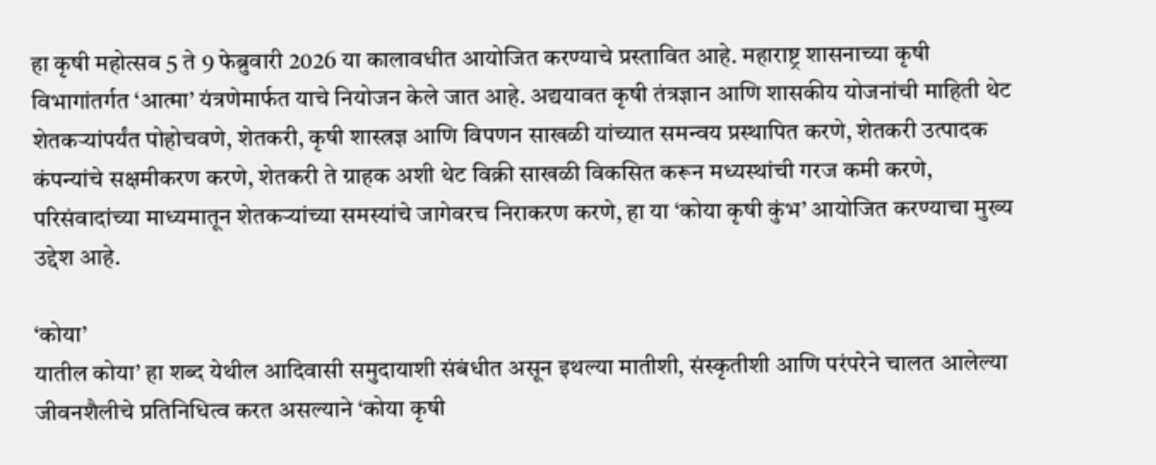हा कृषी महोत्सव 5 ते 9 फेब्रुवारी 2026 या कालावधीत आयोजित करण्याचे प्रस्तावित आहे. महाराष्ट्र शासनाच्या कृषी विभागांतर्गत ‘आत्मा’ यंत्रणेमार्फत याचे नियोजन केले जात आहे. अद्ययावत कृषी तंत्रज्ञान आणि शासकीय योजनांची माहिती थेट शेतकऱ्यांपर्यंत पोहोचवणे, शेतकरी, कृषी शास्त्रज्ञ आणि विपणन साखळी यांच्यात समन्वय प्रस्थापित करणे, शेतकरी उत्पादक कंपन्यांचे सक्षमीकरण करणे, शेतकरी ते ग्राहक अशी थेट विक्री साखळी विकसित करून मध्यस्थांची गरज कमी करणे, परिसंवादांच्या माध्यमातून शेतकऱ्यांच्या समस्यांचे जागेवरच निराकरण करणे, हा या ‘कोया कृषी कुंभ’ आयोजित करण्याचा मुख्य उद्देश आहे.

‘कोया’
यातील कोया’ हा शब्द येथील आदिवासी समुदायाशी संबंधीत असून इथल्या मातीशी, संस्कृतीशी आणि परंपरेने चालत आलेल्या जीवनशैलीचे प्रतिनिधित्व करत असल्याने ‘कोया कृषी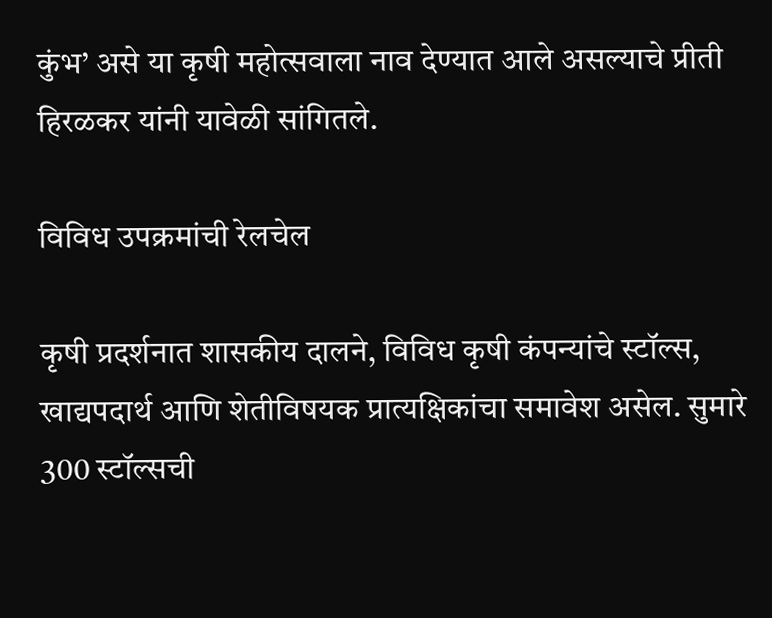कुंभ’ असे या कृषी महोत्सवाला नाव देण्यात आले असल्याचे प्रीती हिरळकर यांनी यावेळी सांगितले.

विविध उपक्रमांची रेलचेल

कृषी प्रदर्शनात शासकीय दालने, विविध कृषी कंपन्यांचे स्टॉल्स, खाद्यपदार्थ आणि शेतीविषयक प्रात्यक्षिकांचा समावेश असेल. सुमारे 300 स्टॉल्सची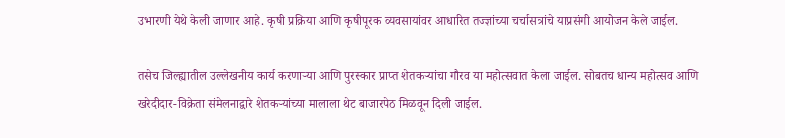उभारणी येथे केली जाणार आहे. कृषी प्रक्रिया आणि कृषीपूरक व्यवसायांवर आधारित तज्ज्ञांच्या चर्चासत्रांचे याप्रसंगी आयोजन केले जाईल.

तसेच जिल्ह्यातील उल्लेखनीय कार्य करणाऱ्या आणि पुरस्कार प्राप्त शेतकऱ्यांचा गौरव या महोत्सवात केला जाईल. सोबतच धान्य महोत्सव आणि खरेदीदार-विक्रेता संमेलनाद्वारे शेतकऱ्यांच्या मालाला थेट बाजारपेठ मिळवून दिली जाईल.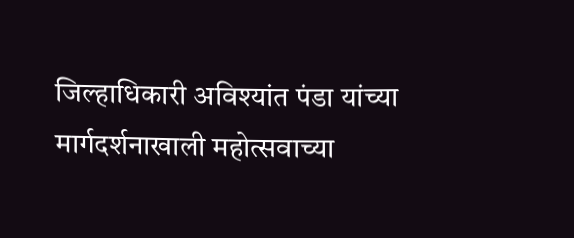जिल्हाधिकारी अविश्यांत पंडा यांच्या मार्गदर्शनाखाली महोत्सवाच्या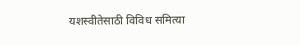यशस्वीतेसाठी विविध समित्या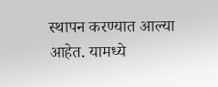स्थापन करण्यात आल्या आहेत. यामध्ये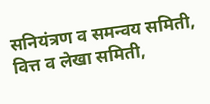सनियंत्रण व समन्वय समिती, वित्त व लेखा समिती,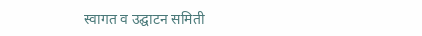स्वागत व उद्घाटन समिती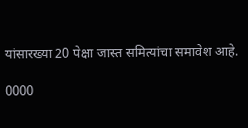यांसारख्या 20 पेक्षा जास्त समित्यांचा समावेश आहे.

0000